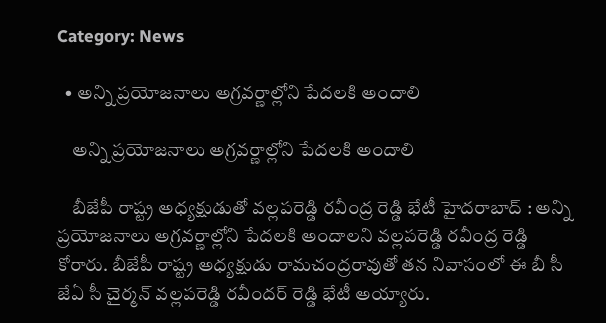Category: News

  • అన్ని ప్రయోజనాలు అగ్రవర్ణాల్లోని పేదలకి అందాలి

    అన్ని ప్రయోజనాలు అగ్రవర్ణాల్లోని పేదలకి అందాలి

    బీజేపీ రాష్ట్ర అధ్యక్షుడుతో వల్లపరెడ్డి రవీంద్ర రెడ్డి భేటీ హైదరాబాద్ : అన్ని ప్రయోజనాలు అగ్రవర్ణాల్లోని పేదలకి అందాలని వల్లపరెడ్డి రవీంద్ర రెడ్డి కోరారు. బీజేపీ రాష్ట్ర అధ్యక్షుడు రామచంద్రరావుతో తన నివాసంలో ఈ బీ సీ జేఏ సీ చైర్మన్ వల్లపరెడ్డి రవీందర్ రెడ్డి భేటీ అయ్యారు.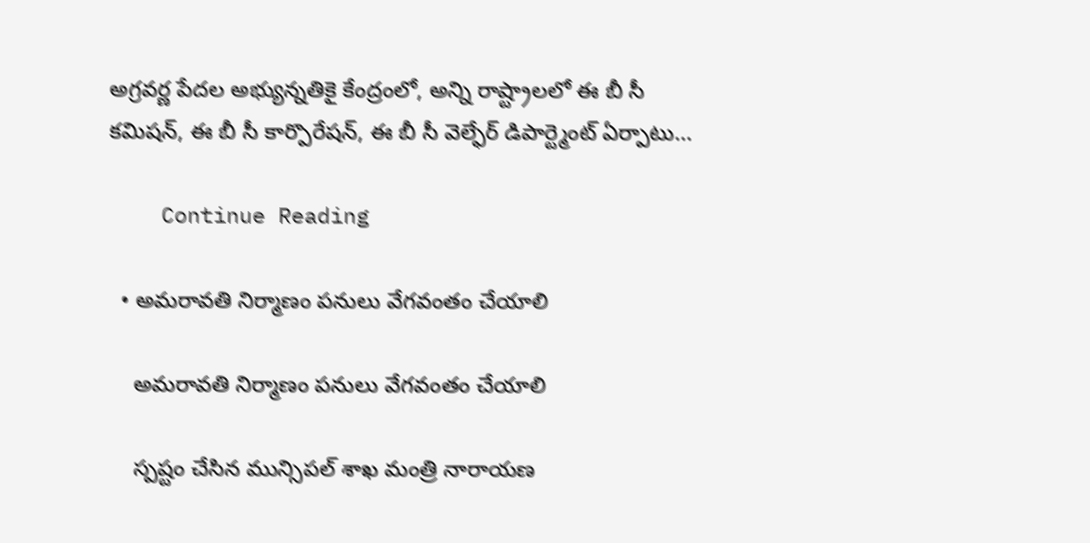అగ్రవర్ణ పేదల అభ్యున్నతికై కేంద్రంలో, అన్ని రాష్ట్రాలలో ఈ బీ సీ కమిషన్, ఈ బీ సీ కార్పొరేషన్, ఈ బీ సీ వెల్ఫేర్ డిపార్ట్మెంట్ ఏర్పాటు…

    Continue Reading

  • అమ‌రావ‌తి నిర్మాణం ప‌నులు వేగ‌వంతం చేయాలి

    అమ‌రావ‌తి నిర్మాణం ప‌నులు వేగ‌వంతం చేయాలి

    స్ప‌ష్టం చేసిన మున్సిప‌ల్ శాఖ మంత్రి నారాయ‌ణ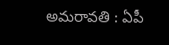అమరావతి : ఏపీ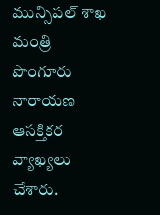మున్సిప‌ల్ శాఖ మంత్రి పొంగూరు నారాయ‌ణ ఆస‌క్తిక‌ర వ్యాఖ్య‌లు చేశారు.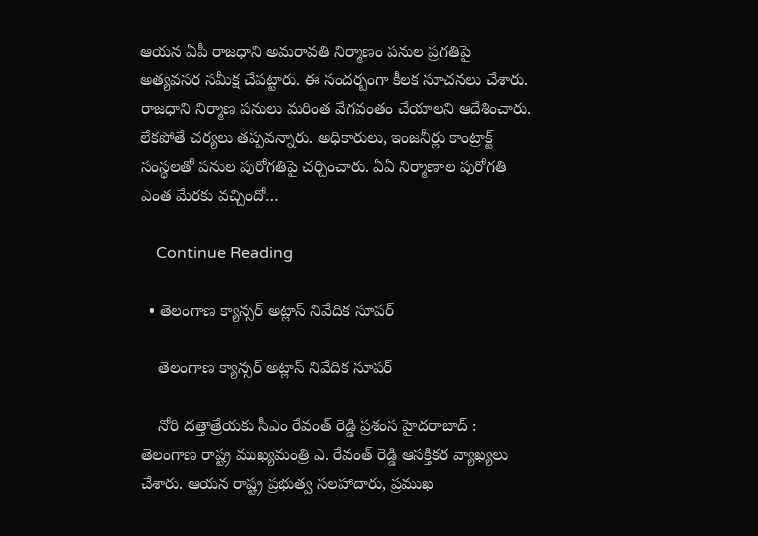ఆయ‌న ఏపీ రాజ‌ధాని అమ‌రావ‌తి నిర్మాణం ప‌నుల ప్ర‌గతిపై అత్య‌వ‌స‌ర స‌మీక్ష చేప‌ట్టారు. ఈ సంద‌ర్బంగా కీల‌క సూచ‌న‌లు చేశారు. రాజధాని నిర్మాణ పనులు మ‌రింత వేగ‌వంతం చేయాల‌ని ఆదేశించారు. లేక‌పోతే చ‌ర్య‌లు త‌ప్ప‌వ‌న్నారు. అధికారులు, ఇంజనీర్లు కాంట్రాక్ట్ సంస్థలతో పనుల పురోగతిపై చర్చించారు. ఏఏ నిర్మాణాల పురోగతి ఎంత మేరకు వచ్చిందో…

    Continue Reading

  • తెలంగాణ క్యాన్స‌ర్ అట్లాస్ నివేదిక సూప‌ర్

    తెలంగాణ క్యాన్స‌ర్ అట్లాస్ నివేదిక సూప‌ర్

    నోరి ద‌త్తాత్రేయ‌కు సీఎం రేవంత్ రెడ్డి ప్ర‌శంస‌ హైద‌రాబాద్ : తెలంగాణ రాష్ట్ర ముఖ్య‌మంత్రి ఎ. రేవంత్ రెడ్డి ఆస‌క్తిక‌ర వ్యాఖ్య‌లు చేశారు. ఆయ‌న రాష్ట్ర ప్రభుత్వ సలహాదారు, ప్రముఖ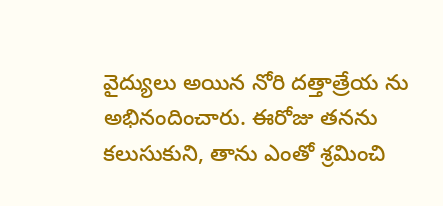వైద్యులు అయిన నోరి దత్తాత్రేయ ను అభినందించారు. ఈరోజు త‌న‌ను కలుసుకుని, తాను ఎంతో శ్రమించి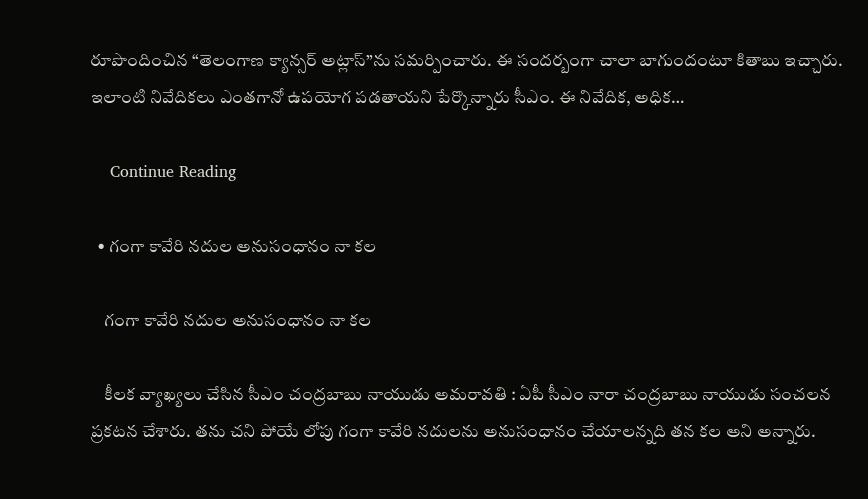రూపొందించిన “తెలంగాణ క్యాన్సర్ అట్లాస్”ను సమర్పించారు. ఈ సంద‌ర్బంగా చాలా బాగుందంటూ కితాబు ఇచ్చారు. ఇలాంటి నివేదిక‌లు ఎంత‌గానో ఉప‌యోగ ప‌డ‌తాయ‌ని పేర్కొన్నారు సీఎం. ఈ నివేదిక, అధిక…

    Continue Reading

  • గంగా కావేరి నదుల అనుసంధానం నా క‌ల

    గంగా కావేరి నదుల అనుసంధానం నా క‌ల

    కీల‌క వ్యాఖ్య‌లు చేసిన సీఎం చంద్ర‌బాబు నాయుడు అమ‌రావ‌తి : ఏపీ సీఎం నారా చంద్ర‌బాబు నాయుడు సంచ‌ల‌న ప్ర‌క‌ట‌న చేశారు. త‌ను చ‌ని పోయే లోపు గంగా కావేరి న‌దుల‌ను అనుసంధానం చేయాల‌న్న‌ది త‌న క‌ల అని అన్నారు.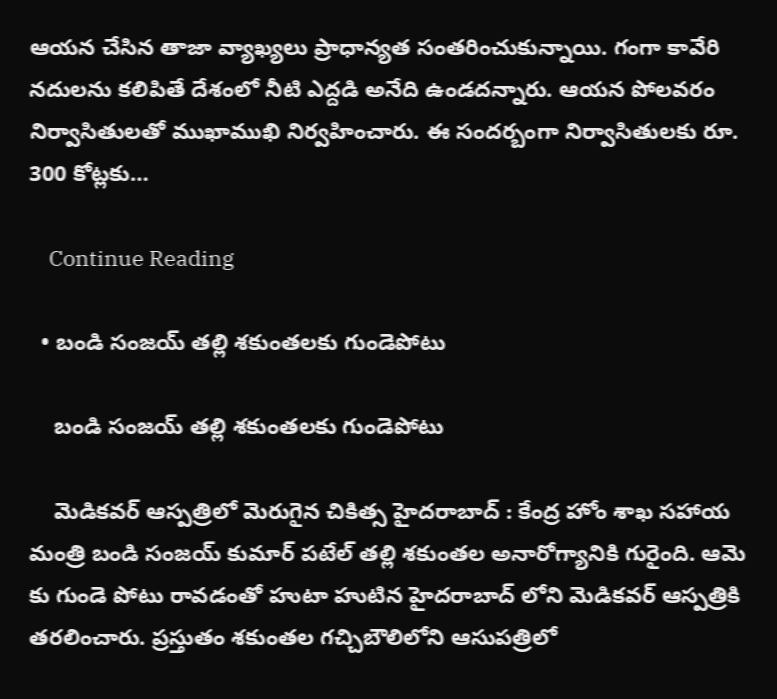ఆయ‌న చేసిన తాజా వ్యాఖ్య‌లు ప్రాధాన్య‌త సంత‌రించుకున్నాయి. గంగా కావేరి న‌దుల‌ను క‌లిపితే దేశంలో నీటి ఎద్ద‌డి అనేది ఉండ‌ద‌న్నారు. ఆయ‌న పోల‌వ‌రం నిర్వాసితుల‌తో ముఖాముఖి నిర్వ‌హించారు. ఈ సంద‌ర్బంగా నిర్వాసితుల‌కు రూ. 300 కోట్ల‌కు…

    Continue Reading

  • బండి సంజయ్ తల్లి శకుంతలకు గుండెపోటు

    బండి సంజయ్ తల్లి శకుంతలకు గుండెపోటు

    మెడిక‌వ‌ర్ ఆస్ప‌త్రిలో మెరుగైన చికిత్స హైద‌రాబాద్ : కేంద్ర హోం శాఖ స‌హాయ మంత్రి బండి సంజ‌య్ కుమార్ ప‌టేల్ త‌ల్లి శ‌కుంత‌ల అనారోగ్యానికి గురైంది. ఆమె కు గుండె పోటు రావ‌డంతో హుటా హుటిన హైద‌రాబాద్ లోని మెడిక‌వ‌ర్ ఆస్ప‌త్రికి త‌ర‌లించారు. ప్రస్తుతం శకుంతల గచ్చిబౌలిలోని ఆసుపత్రిలో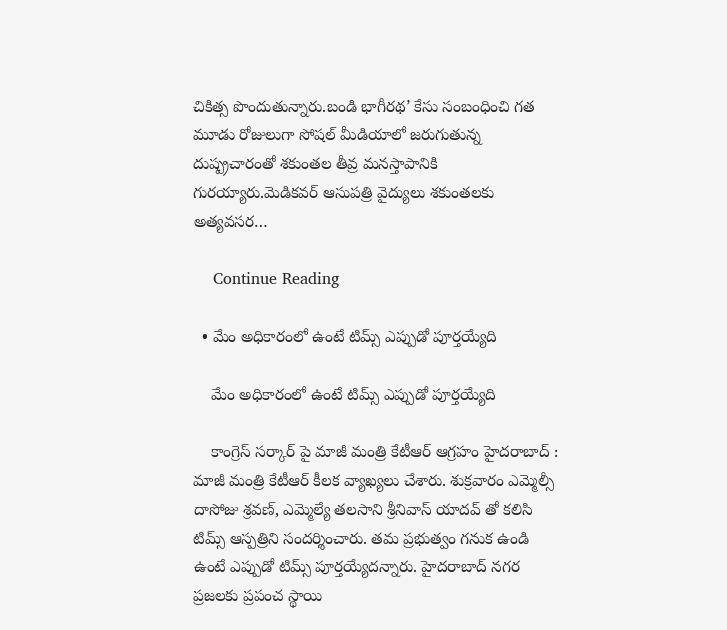చికిత్స పొందుతున్నారు.బండి భాగీరథ’ కేసు సంబంధించి గత మూడు రోజులుగా సోషల్ మీడియాలో జరుగుతున్న దుష్ప్రచారంతో శకుంతల తీవ్ర మనస్తాపానికి గురయ్యారు.మెడికవర్ ఆసుపత్రి వైద్యులు శకుంతలకు అత్యవసర…

    Continue Reading

  • మేం అధికారంలో ఉంటే టిమ్స్ ఎప్పుడో పూర్త‌య్యేది

    మేం అధికారంలో ఉంటే టిమ్స్ ఎప్పుడో పూర్త‌య్యేది

    కాంగ్రెస్ స‌ర్కార్ పై మాజీ మంత్రి కేటీఆర్ ఆగ్ర‌హం హైద‌రాబాద్ : మాజీ మంత్రి కేటీఆర్ కీల‌క వ్యాఖ్య‌లు చేశారు. శుక్ర‌వారం ఎమ్మెల్సీ దాసోజు శ్ర‌వ‌ణ్‌, ఎమ్మెల్యే త‌ల‌సాని శ్రీ‌నివాస్ యాద‌వ్ తో క‌లిసి టిమ్స్ ఆస్ప‌త్రిని సంద‌ర్శించారు. త‌మ ప్ర‌భుత్వం గ‌నుక ఉండి ఉంటే ఎప్పుడో టిమ్స్ పూర్త‌య్యేద‌న్నారు. హైదరాబాద్ నగర ప్రజలకు ప్రపంచ స్థాయి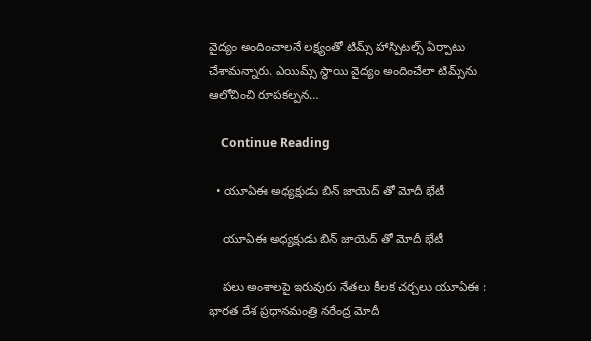వైద్యం అందించాలనే లక్ష్యంతో టిమ్స్ హాస్పిటల్స్ ఏర్పాటు చేశామ‌న్నారు. ఎయిమ్స్ స్థాయి వైద్యం అందించేలా టిమ్స్‌ను ఆలోచించి రూపకల్పన…

    Continue Reading

  • యూఏఈ అధ్య‌క్షుడు బిన్ జాయెద్ తో మోదీ భేటీ

    యూఏఈ అధ్య‌క్షుడు బిన్ జాయెద్ తో మోదీ భేటీ

    ప‌లు అంశాల‌పై ఇరువురు నేత‌లు కీల‌క చ‌ర్చ‌లు యూఏఈ : భార‌త దేశ ప్ర‌ధాన‌మంత్రి న‌రేంద్ర మోదీ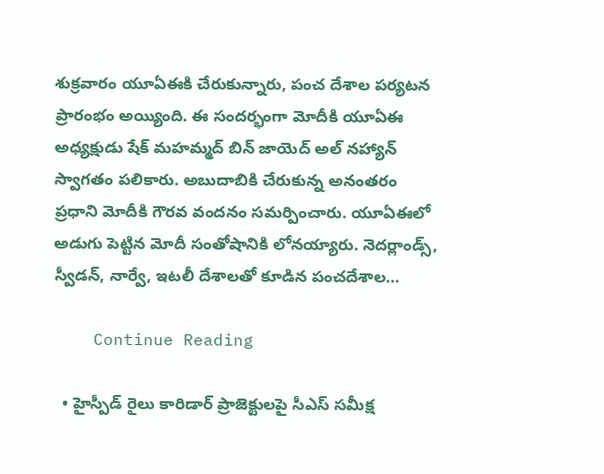శుక్ర‌వారం యూఏఈకి చేరుకున్నారు, పంచ దేశాల పర్యటన ప్రారంభం అయ్యింది. ఈ సందర్భంగా మోదీకి యూఏఈ అధ్యక్షుడు షేక్ మహమ్మద్ బిన్ జాయెద్ అల్ నహ్యాన్ స్వాగతం పలికారు. అబుదాబికి చేరుకున్న అనంతరం ప్రధాని మోదీకి గౌరవ వందనం సమర్పించారు. యూఏఈలో అడుగు పెట్టిన మోదీ సంతోషానికి లోన‌య్యారు. నెదర్లాండ్స్, స్వీడన్, నార్వే, ఇటలీ దేశాలతో కూడిన పంచదేశాల…

    Continue Reading

  • హైస్పీడ్ రైలు కారిడార్ ప్రాజెక్టులపై సీఎస్ స‌మీక్ష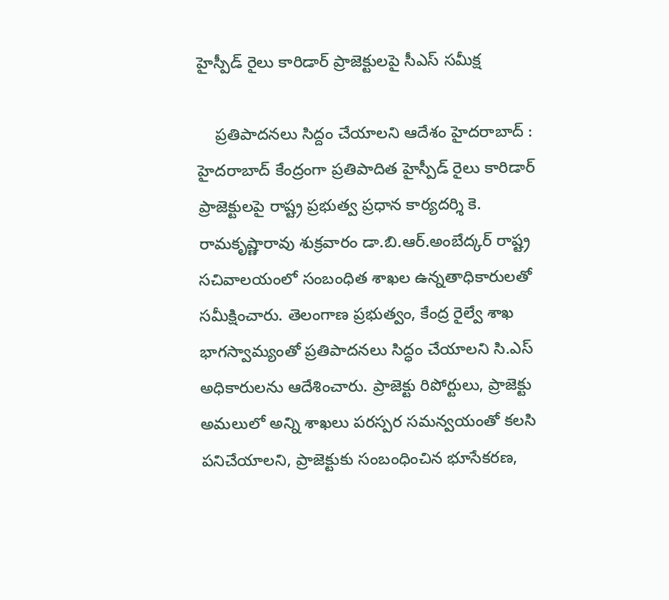హైస్పీడ్ రైలు కారిడార్ ప్రాజెక్టులపై సీఎస్ స‌మీక్ష

    ప్ర‌తిపాద‌న‌లు సిద్దం చేయాల‌ని ఆదేశం హైద‌రాబాద్ : హైదరాబాద్ కేంద్రంగా ప్రతిపాదిత హైస్పీడ్ రైలు కారిడార్ ప్రాజెక్టులపై రాష్ట్ర ప్రభుత్వ ప్రధాన కార్యదర్శి కె. రామకృష్ణారావు శుక్రవారం డా.బి.ఆర్.అంబేద్కర్ రాష్ట్ర సచివాలయంలో సంబంధిత శాఖల ఉన్నతాధికారులతో సమీక్షించారు. తెలంగాణ ప్రభుత్వం, కేంద్ర రైల్వే శాఖ భాగస్వామ్యంతో ప్రతిపాదనలు సిద్ధం చేయాలని సి.ఎస్ అధికారులను ఆదేశించారు. ప్రాజెక్టు రిపోర్టులు, ప్రాజెక్టు అమలులో అన్ని శాఖలు పరస్పర సమన్వయంతో కలసి పనిచేయాలని, ప్రాజెక్టుకు సంబంధించిన భూసేకరణ,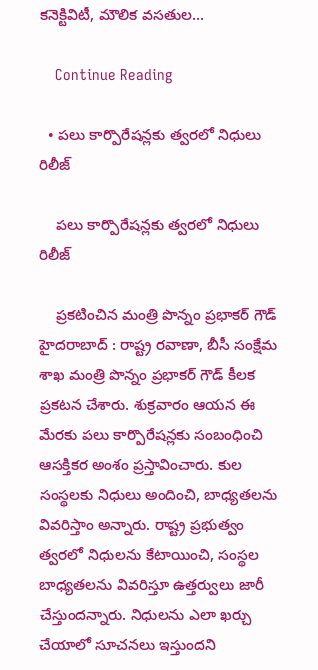కనెక్టివిటీ, మౌలిక వసతుల…

    Continue Reading

  • ప‌లు కార్పొరేష‌న్ల‌కు త్వ‌ర‌లో నిధులు రిలీజ్

    ప‌లు కార్పొరేష‌న్ల‌కు త్వ‌ర‌లో నిధులు రిలీజ్

    ప్ర‌క‌టించిన మంత్రి పొన్నం ప్ర‌భాక‌ర్ గౌడ్ హైద‌రాబాద్ : రాష్ట్ర ర‌వాణా, బీసీ సంక్షేమ శాఖ మంత్రి పొన్నం ప్ర‌భాక‌ర్ గౌడ్ కీల‌క ప్ర‌క‌ట‌న చేశారు. శుక్ర‌వారం ఆయ‌న ఈ మేర‌కు ప‌లు కార్పొరేష‌న్ల‌కు సంబంధించి ఆస‌క్తిక‌ర అంశం ప్ర‌స్తావించారు. కుల సంస్థలకు నిధులు అందించి, బాధ్యతలను వివరిస్తాం అన్నారు. రాష్ట్ర ప్రభుత్వం త్వరలో నిధులను కేటాయించి, సంస్థల బాధ్యతలను వివరిస్తూ ఉత్తర్వులు జారీ చేస్తుంద‌న్నారు. నిధులను ఎలా ఖర్చు చేయాలో సూచనలు ఇస్తుందని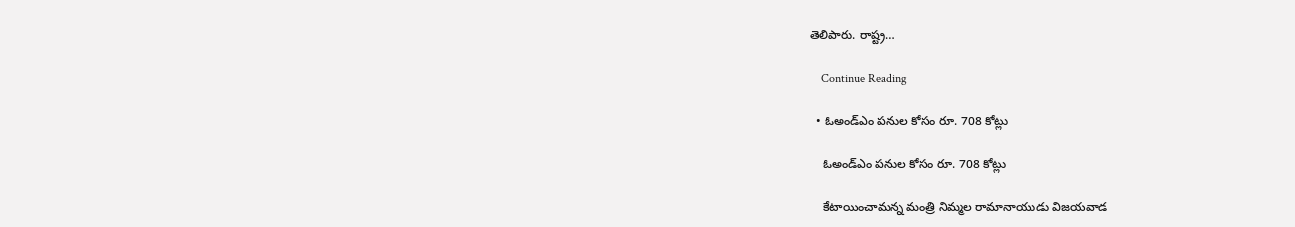తెలిపారు. రాష్ట్ర…

    Continue Reading

  • ఓఅండ్ఎం పనుల కోసం రూ. 708 కోట్లు

    ఓఅండ్ఎం పనుల కోసం రూ. 708 కోట్లు

    కేటాయించామ‌న్న మంత్రి నిమ్మ‌ల రామానాయుడు విజయవాడ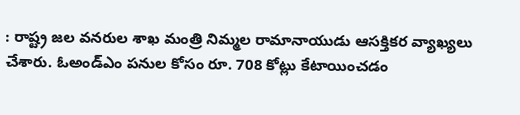: రాష్ట్ర జల వనరుల శాఖ మంత్రి నిమ్మల రామానాయుడు ఆస‌క్తిక‌ర వ్యాఖ్య‌లు చేశారు. ఓఅండ్ఎం పనుల కోసం రూ. 708 కోట్లు కేటాయించడం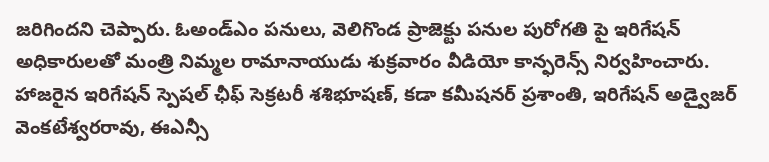జ‌రిగింద‌ని చెప్పారు. ఓఅండ్ఎం పనులు, వెలిగొండ ప్రాజెక్టు పనుల పురోగతి పై ఇరిగేషన్ అధికారులతో మంత్రి నిమ్మల రామానాయుడు శుక్ర‌వారం వీడియో కాన్ఫరెన్స్ నిర్వ‌హించారు. హాజరైన ఇరిగేషన్ స్పెషల్ ఛీఫ్ సెక్రటరీ శశిభూషణ్, కడా కమీషనర్ ప్రశాంతి, ఇరిగేషన్ అడ్వైజర్ వెంకటేశ్వరరావు, ఈఎన్సీ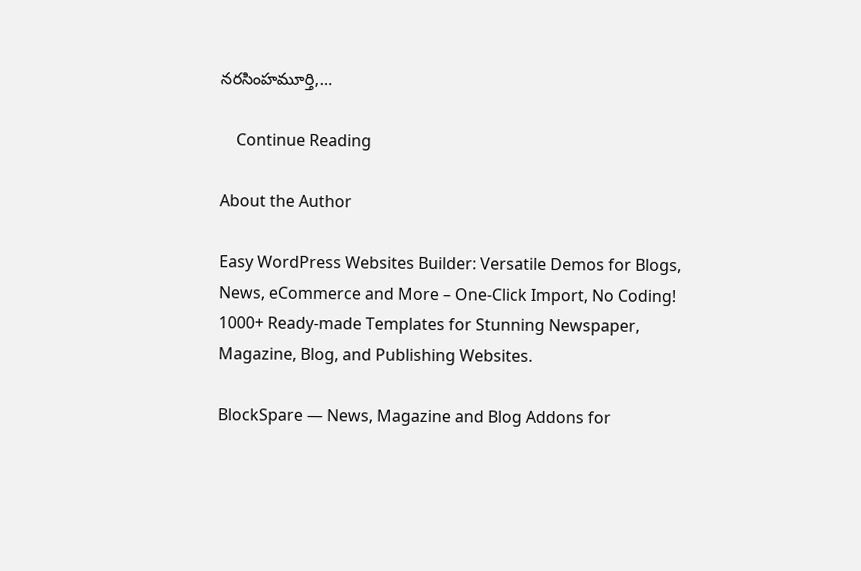నరసింహమూర్తి,…

    Continue Reading

About the Author

Easy WordPress Websites Builder: Versatile Demos for Blogs, News, eCommerce and More – One-Click Import, No Coding! 1000+ Ready-made Templates for Stunning Newspaper, Magazine, Blog, and Publishing Websites.

BlockSpare — News, Magazine and Blog Addons for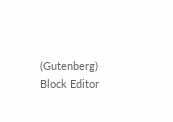(Gutenberg) Block Editor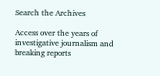Search the Archives

Access over the years of investigative journalism and breaking reports